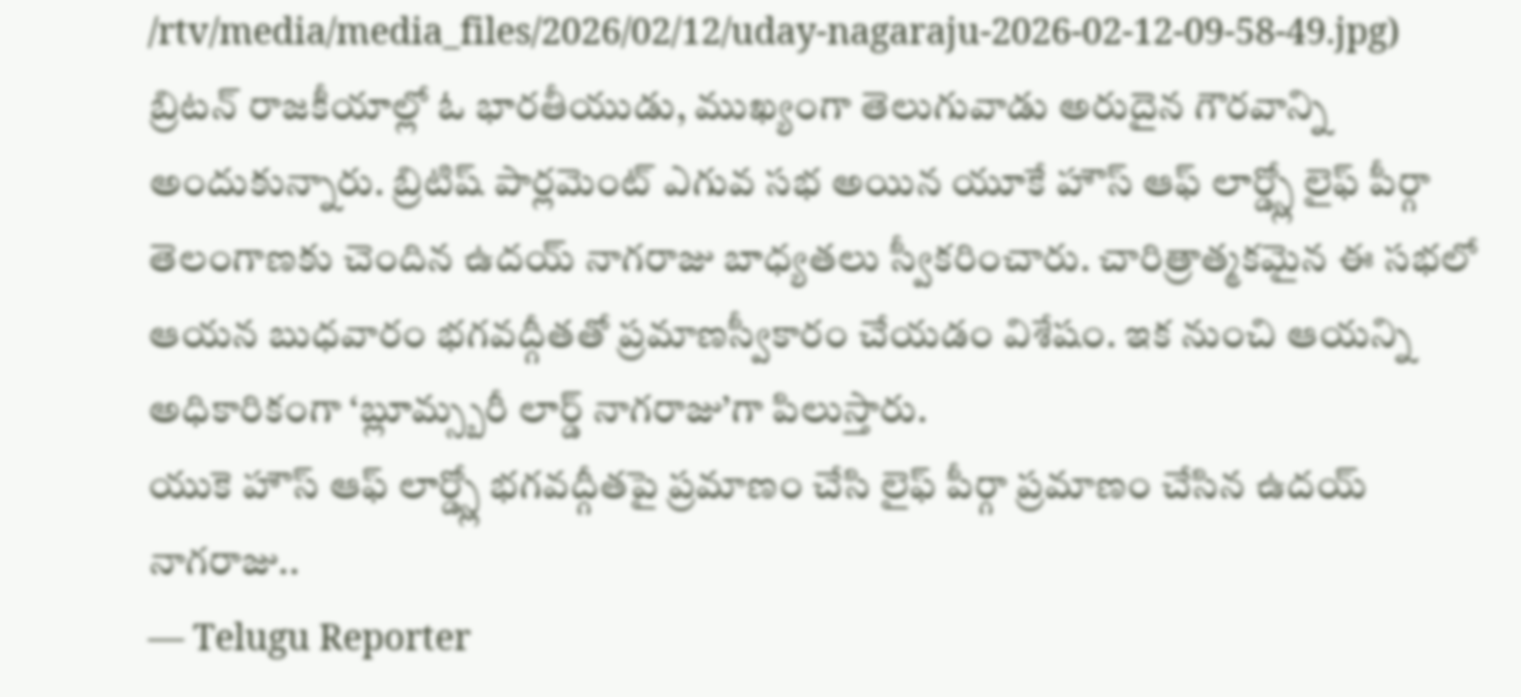/rtv/media/media_files/2026/02/12/uday-nagaraju-2026-02-12-09-58-49.jpg)
బ్రిటన్ రాజకీయాల్లో ఓ భారతీయుడు, ముఖ్యంగా తెలుగువాడు అరుదైన గౌరవాన్ని అందుకున్నారు. బ్రిటిష్ పార్లమెంట్ ఎగువ సభ అయిన యూకే హౌస్ ఆఫ్ లార్డ్స్లో లైఫ్ పీర్గా తెలంగాణకు చెందిన ఉదయ్ నాగరాజు బాధ్యతలు స్వీకరించారు. చారిత్రాత్మకమైన ఈ సభలో ఆయన బుధవారం భగవద్గీతతో ప్రమాణస్వీకారం చేయడం విశేషం. ఇక నుంచి ఆయన్ని అధికారికంగా ‘బ్లూమ్స్బరీ లార్డ్ నాగరాజు’గా పిలుస్తారు.
యుకె హౌస్ ఆఫ్ లార్డ్స్లో భగవద్గీతపై ప్రమాణం చేసి లైఫ్ పీర్గా ప్రమాణం చేసిన ఉదయ్ నాగరాజు..
— Telugu Reporter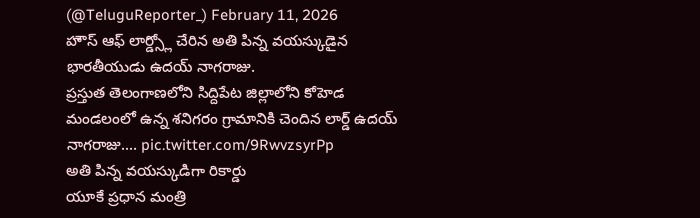(@TeluguReporter_) February 11, 2026
హౌస్ ఆఫ్ లార్డ్స్లో చేరిన అతి పిన్న వయస్కుడైన భారతీయుడు ఉదయ్ నాగరాజు.
ప్రస్తుత తెలంగాణలోని సిద్దిపేట జిల్లాలోని కోహెడ మండలంలో ఉన్న శనిగరం గ్రామానికి చెందిన లార్డ్ ఉదయ్ నాగరాజు.… pic.twitter.com/9RwvzsyrPp
అతి పిన్న వయస్కుడిగా రికార్డు
యూకే ప్రధాన మంత్రి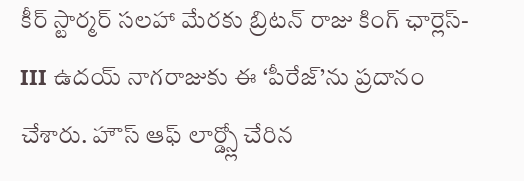కీర్ స్టార్మర్ సలహా మేరకు బ్రిటన్ రాజు కింగ్ ఛార్లెస్-III ఉదయ్ నాగరాజుకు ఈ ‘పీరేజ్’ను ప్రదానం చేశారు. హౌస్ ఆఫ్ లార్డ్స్లో చేరిన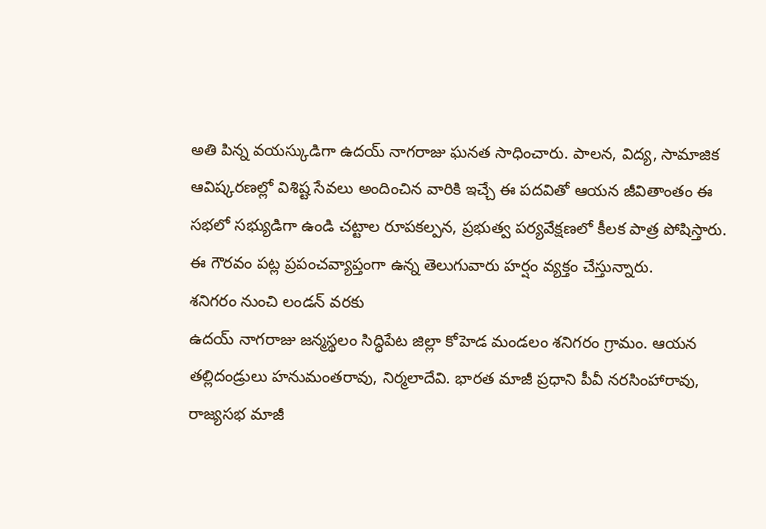అతి పిన్న వయస్కుడిగా ఉదయ్ నాగరాజు ఘనత సాధించారు. పాలన, విద్య, సామాజిక ఆవిష్కరణల్లో విశిష్ట సేవలు అందించిన వారికి ఇచ్చే ఈ పదవితో ఆయన జీవితాంతం ఈ సభలో సభ్యుడిగా ఉండి చట్టాల రూపకల్పన, ప్రభుత్వ పర్యవేక్షణలో కీలక పాత్ర పోషిస్తారు. ఈ గౌరవం పట్ల ప్రపంచవ్యాప్తంగా ఉన్న తెలుగువారు హర్షం వ్యక్తం చేస్తున్నారు.
శనిగరం నుంచి లండన్ వరకు
ఉదయ్ నాగరాజు జన్మస్థలం సిద్ధిపేట జిల్లా కోహెడ మండలం శనిగరం గ్రామం. ఆయన తల్లిదండ్రులు హనుమంతరావు, నిర్మలాదేవి. భారత మాజీ ప్రధాని పీవీ నరసింహారావు, రాజ్యసభ మాజీ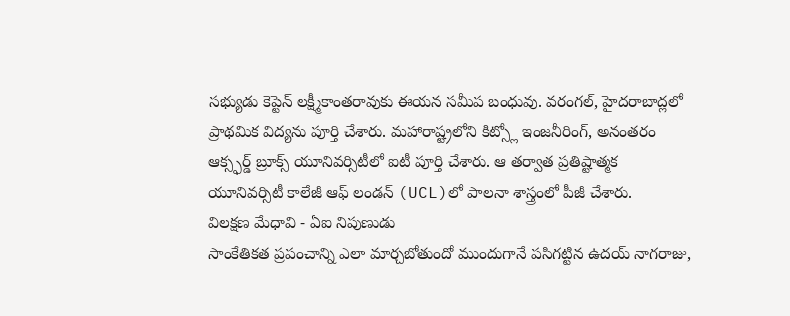సభ్యుడు కెప్టెన్ లక్ష్మీకాంతరావుకు ఈయన సమీప బంధువు. వరంగల్, హైదరాబాద్లలో ప్రాథమిక విద్యను పూర్తి చేశారు. మహారాష్ట్రలోని కిట్స్లో ఇంజనీరింగ్, అనంతరం ఆక్స్ఫర్డ్ బ్రూక్స్ యూనివర్సిటీలో ఐటీ పూర్తి చేశారు. ఆ తర్వాత ప్రతిష్టాత్మక యూనివర్సిటీ కాలేజీ ఆఫ్ లండన్ (UCL)లో పాలనా శాస్త్రంలో పీజీ చేశారు.
విలక్షణ మేధావి - ఏఐ నిపుణుడు
సాంకేతికత ప్రపంచాన్ని ఎలా మార్చబోతుందో ముందుగానే పసిగట్టిన ఉదయ్ నాగరాజు,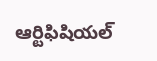ఆర్టిఫిషియల్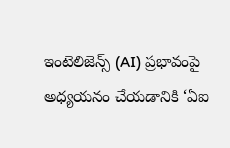ఇంటెలిజెన్స్ (AI) ప్రభావంపై అధ్యయనం చేయడానికి ‘ఏఐ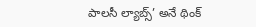పాలసీ ల్యాబ్స్’ అనే థింక్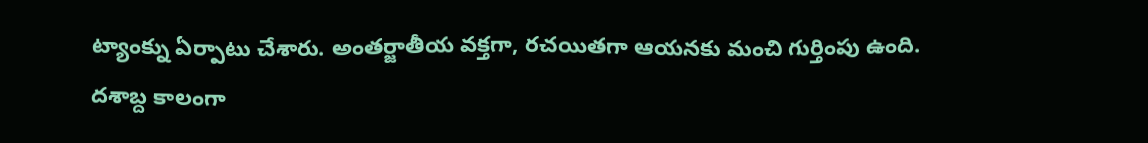ట్యాంక్ను ఏర్పాటు చేశారు. అంతర్జాతీయ వక్తగా, రచయితగా ఆయనకు మంచి గుర్తింపు ఉంది. దశాబ్ద కాలంగా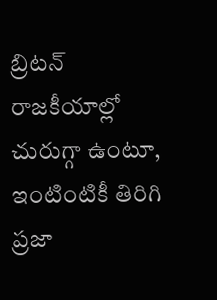బ్రిటన్ రాజకీయాల్లో చురుగ్గా ఉంటూ, ఇంటింటికీ తిరిగి ప్రజా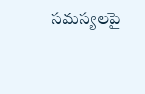సమస్యలపై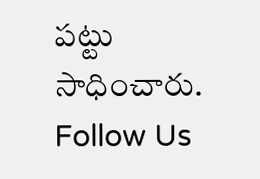పట్టు సాధించారు.
Follow Us